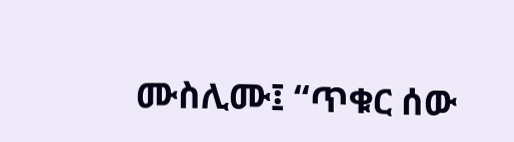ሙስሊሙ፤ “ጥቁር ሰው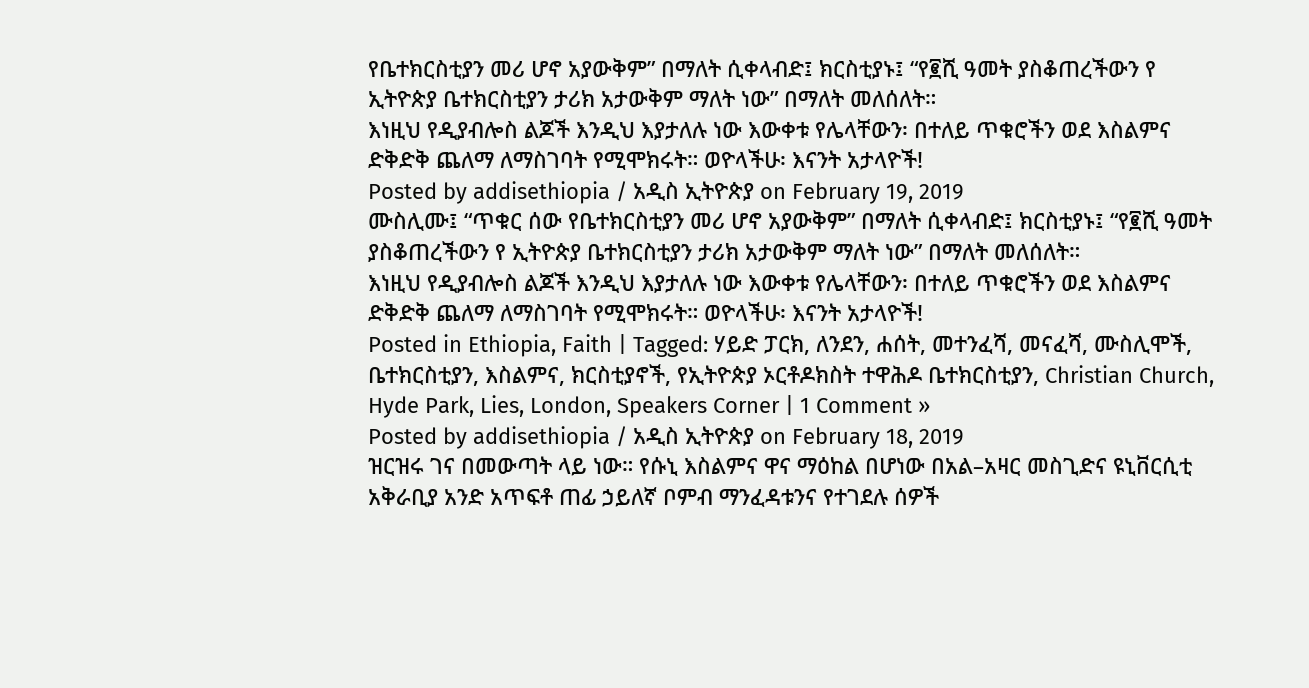የቤተክርስቲያን መሪ ሆኖ አያውቅም” በማለት ሲቀላብድ፤ ክርስቲያኑ፤ “የ፪ሺ ዓመት ያስቆጠረችውን የ ኢትዮጵያ ቤተክርስቲያን ታሪክ አታውቅም ማለት ነው” በማለት መለሰለት።
እነዚህ የዲያብሎስ ልጆች እንዲህ እያታለሉ ነው እውቀቱ የሌላቸውን፡ በተለይ ጥቁሮችን ወደ እስልምና ድቅድቅ ጨለማ ለማስገባት የሚሞክሩት። ወዮላችሁ፡ እናንት አታላዮች!
Posted by addisethiopia / አዲስ ኢትዮጵያ on February 19, 2019
ሙስሊሙ፤ “ጥቁር ሰው የቤተክርስቲያን መሪ ሆኖ አያውቅም” በማለት ሲቀላብድ፤ ክርስቲያኑ፤ “የ፪ሺ ዓመት ያስቆጠረችውን የ ኢትዮጵያ ቤተክርስቲያን ታሪክ አታውቅም ማለት ነው” በማለት መለሰለት።
እነዚህ የዲያብሎስ ልጆች እንዲህ እያታለሉ ነው እውቀቱ የሌላቸውን፡ በተለይ ጥቁሮችን ወደ እስልምና ድቅድቅ ጨለማ ለማስገባት የሚሞክሩት። ወዮላችሁ፡ እናንት አታላዮች!
Posted in Ethiopia, Faith | Tagged: ሃይድ ፓርክ, ለንደን, ሐሰት, መተንፈሻ, መናፈሻ, ሙስሊሞች, ቤተክርስቲያን, እስልምና, ክርስቲያኖች, የኢትዮጵያ ኦርቶዶክስት ተዋሕዶ ቤተክርስቲያን, Christian Church, Hyde Park, Lies, London, Speakers Corner | 1 Comment »
Posted by addisethiopia / አዲስ ኢትዮጵያ on February 18, 2019
ዝርዝሩ ገና በመውጣት ላይ ነው። የሱኒ እስልምና ዋና ማዕከል በሆነው በአል–አዛር መስጊድና ዩኒቨርሲቲ አቅራቢያ አንድ አጥፍቶ ጠፊ ኃይለኛ ቦምብ ማንፈዳቱንና የተገደሉ ሰዎች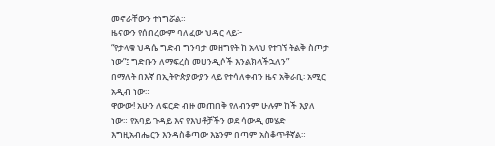መኖራቸውን ተነግሯል።
ዜናውን የሰበረውም ባለፈው ህዳር ላይ፦
“የታላቁ ህዳሴ ግድብ ግንባታ መዘግየት ከ አላህ የተገኘ ትልቅ ስጦታ ነው”፤ ግድቡን ለማፍረስ መሀንዲሶች እንልክላችኋለን”
በማለት በእኛ በኢትዮጵያውያን ላይ የተሳለቀብን ዜና አቅራቢ፡ አሚር አዲብ ነው።
ዋውው! አሁን ለፍርድ ብዙ መጠበቅ የለብንም ሁሉም ከች እያለ ነው። የአባይ ጉዳይ እና የእህቶቻችን ወደ ሳውዲ መሄድ እግዚአብሔርን እንዳስቆጣው እኔንም በጣም አስቆጥቶኛል።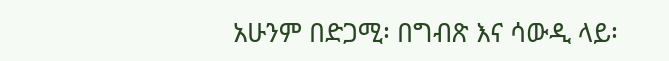አሁንም በድጋሚ፡ በግብጽ እና ሳውዲ ላይ፡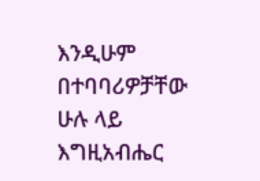እንዲሁም በተባባሪዎቻቸው ሁሉ ላይ እግዚአብሔር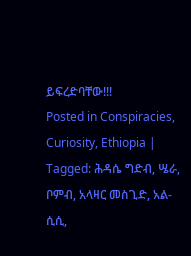ይፍረድባቸው!!!
Posted in Conspiracies, Curiosity, Ethiopia | Tagged: ሕዳሴ ግድብ, ሤራ, ቦምብ, አላዛር መስጊድ, አል-ሲሲ,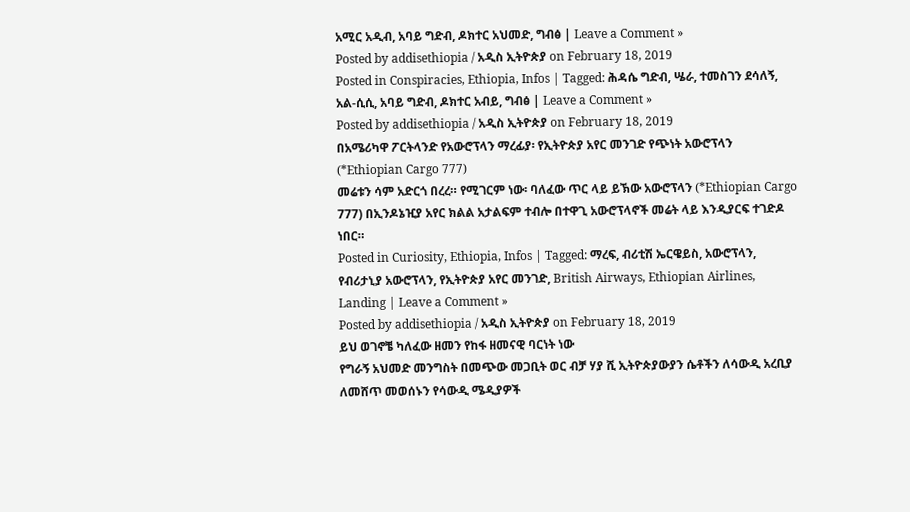አሚር አዲብ, አባይ ግድብ, ዶክተር አህመድ, ግብፅ | Leave a Comment »
Posted by addisethiopia / አዲስ ኢትዮጵያ on February 18, 2019
Posted in Conspiracies, Ethiopia, Infos | Tagged: ሕዳሴ ግድብ, ሤራ, ተመስገን ደሳለኝ, አል-ሲሲ, አባይ ግድብ, ዶክተር አብይ, ግብፅ | Leave a Comment »
Posted by addisethiopia / አዲስ ኢትዮጵያ on February 18, 2019
በአሜሪካዋ ፖርትላንድ የአውሮፕላን ማረፊያ፡ የኢትዮጵያ አየር መንገድ የጭነት አውሮፕላን (*Ethiopian Cargo 777)
መሬቱን ሳም አድርጎ በረረ። የሚገርም ነው፡ ባለፈው ጥር ላይ ይኽው አውሮፕላን (*Ethiopian Cargo 777) በኢንዶኔዢያ አየር ክልል አታልፍም ተብሎ በተዋጊ አውሮፕላኖች መሬት ላይ እንዲያርፍ ተገድዶ ነበር።
Posted in Curiosity, Ethiopia, Infos | Tagged: ማረፍ, ብሪቲሽ ኤርዌይስ, አውሮፕላን, የብሪታኒያ አውሮፕላን, የኢትዮጵያ አየር መንገድ, British Airways, Ethiopian Airlines, Landing | Leave a Comment »
Posted by addisethiopia / አዲስ ኢትዮጵያ on February 18, 2019
ይህ ወገኖቼ ካለፈው ዘመን የከፋ ዘመናዊ ባርነት ነው
የግራኝ አህመድ መንግስት በመጭው መጋቢት ወር ብቻ ሃያ ሺ ኢትዮጵያውያን ሴቶችን ለሳውዲ አረቢያ ለመሸጥ መወሰኑን የሳውዲ ሜዲያዎች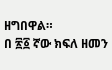ዘግበዋል።
በ ፳፩ ኛው ክፍለ ዘመን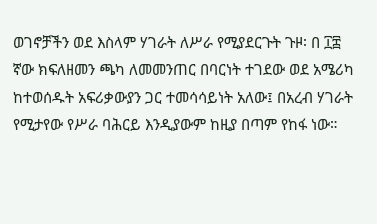ወገኖቻችን ወደ እስላም ሃገራት ለሥራ የሚያደርጉት ጉዞ፡ በ ፲፰ ኛው ክፍለዘመን ጫካ ለመመንጠር በባርነት ተገደው ወደ አሜሪካ ከተወሰዱት አፍሪቃውያን ጋር ተመሳሳይነት አለው፤ በአረብ ሃገራት የሚታየው የሥራ ባሕርይ እንዲያውም ከዚያ በጣም የከፋ ነው።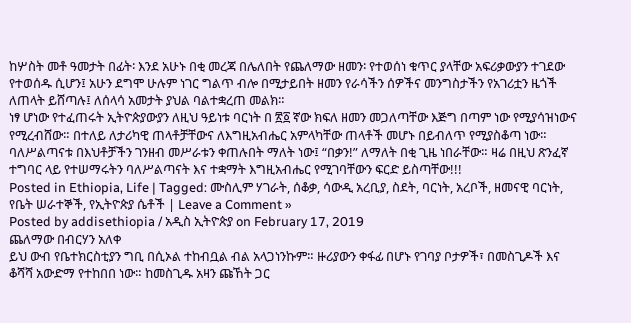ከሦስት መቶ ዓመታት በፊት፡ እንደ አሁኑ በቂ መረጃ በሌለበት የጨለማው ዘመን፡ የተወሰነ ቁጥር ያላቸው አፍሪቃውያን ተገደው የተወሰዱ ሲሆን፤ አሁን ደግሞ ሁሉም ነገር ግልጥ ብሎ በሚታይበት ዘመን የራሳችን ሰዎችና መንግስታችን የአገሪቷን ዜጎች ለጠላት ይሸጣሉ፤ ለሰላሳ አመታት ያህል ባልተቋረጠ መልክ።
ነፃ ሆነው የተፈጠሩት ኢትዮጵያውያን ለዚህ ዓይነቱ ባርነት በ ፳፩ ኛው ክፍለ ዘመን መጋለጣቸው እጅግ በጣም ነው የሚያሳዝነውና የሚረብሸው። በተለይ ለታሪካዊ ጠላቶቻቸውና ለእግዚአብሔር አምላካቸው ጠላቶች መሆኑ በይብለጥ የሚያስቆጣ ነው።
ባለሥልጣናቱ በእህቶቻችን ገንዘብ መሥራቱን ቀጠሉበት ማለት ነው፤ “በቃን!” ለማለት በቂ ጊዜ ነበራቸው። ዛሬ በዚህ ጽንፈኛ ተግባር ላይ የተሠማሩትን ባለሥልጣናት እና ተቋማት እግዚአብሔር የሚገባቸውን ፍርድ ይስጣቸው!!!
Posted in Ethiopia, Life | Tagged: ሙስሊም ሃገራት, ሰቆቃ, ሳውዲ አረቢያ, ስደት, ባርነት, አረቦች, ዘመናዊ ባርነት, የቤት ሠራተኞች, የኢትዮጵያ ሴቶች | Leave a Comment »
Posted by addisethiopia / አዲስ ኢትዮጵያ on February 17, 2019
ጨለማው በብርሃን አለቀ
ይህ ውብ የቤተክርስቲያን ግቢ በሲኦል ተከብቧል ብል አላጋነንኩም። ዙሪያውን ቀፋፊ በሆኑ የገባያ ቦታዎች፣ በመስጊዶች እና ቆሻሻ አውድማ የተከበበ ነው። ከመስጊዱ አዛን ጩኸት ጋር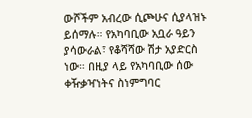ውሾችም አብረው ሲጮሁና ሲያላዝኑ ይሰማሉ። የአካባቢው አቧራ ዓይን ያሳውራል፣ የቆሻሻው ሽታ አያድርስ ነው። በዚያ ላይ የአካባቢው ሰው ቀዥቃዣነትና ስነምግባር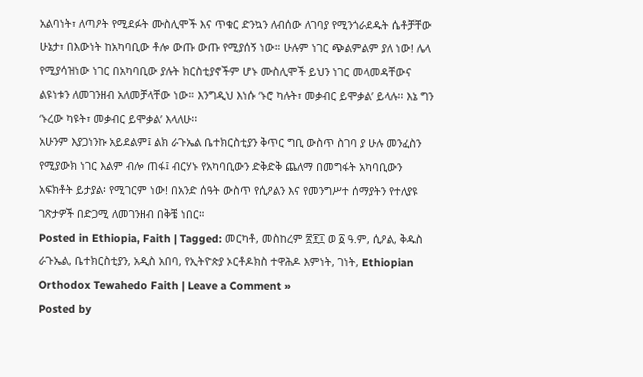አልባነት፣ ለጣዖት የሚደፉት ሙስሊሞች እና ጥቁር ድንኳን ለብሰው ለገባያ የሚንጎራደዱት ሴቶቻቸው ሁኔታ፣ በእውነት ከአካባቢው ቶሎ ውጡ ውጡ የሚያሰኝ ነው። ሁሉም ነገር ጭልምልም ያለ ነው! ሌላ የሚያሳዝነው ነገር በአካባቢው ያሉት ክርስቲያኖችም ሆኑ ሙስሊሞች ይህን ነገር መላመዳቸውና ልዩነቱን ለመገንዘብ አለመቻላቸው ነው። እንግዲህ እነሱ ‘ኑሮ ካሉት፣ መቃብር ይሞቃል’ ይላሉ፡፡ እኔ ግን ‘ኑረው ካዩት፣ መቃብር ይሞቃል’ እላለሁ፡፡
አሁንም እያጋነንኩ አይደልም፤ ልክ ራጉኤል ቤተክርስቲያን ቅጥር ግቢ ውስጥ ስገባ ያ ሁሉ መንፈስን የሚያውክ ነገር እልም ብሎ ጠፋ፤ ብርሃኑ የአካባቢውን ድቅድቅ ጨለማ በመግፋት አካባቢውን አፍክቶት ይታያል፡ የሚገርም ነው! በአንድ ሰዓት ውስጥ የሲዖልን እና የመንግሥተ ሰማያትን የተለያዩ ገጽታዎች በድጋሚ ለመገንዘብ በቅቼ ነበር።
Posted in Ethiopia, Faith | Tagged: መርካቶ, መስከረም ፳፻፲ ወ ፩ ዓ.ም, ሲዖል, ቅዱስ ራጉኤል, ቤተክርስቲያን, አዲስ አበባ, የኢትዮጵያ ኦርቶዶክስ ተዋሕዶ እምነት, ገነት, Ethiopian Orthodox Tewahedo Faith | Leave a Comment »
Posted by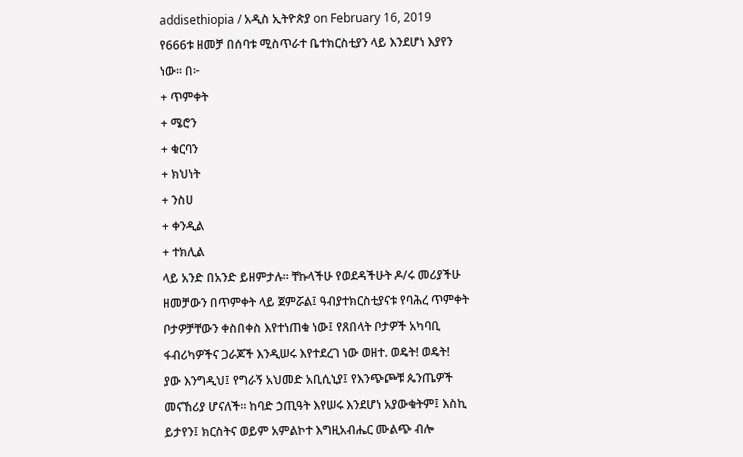addisethiopia / አዲስ ኢትዮጵያ on February 16, 2019
የ666ቱ ዘመቻ በሰባቱ ሚስጥራተ ቤተክርስቲያን ላይ እንደሆነ እያየን ነው፡፡ በ፦
+ ጥምቀት
+ ሜሮን
+ ቁርባን
+ ክህነት
+ ንስሀ
+ ቀንዲል
+ ተክሊል
ላይ አንድ በአንድ ይዘምታሉ። ቸኩላችሁ የወደዳችሁት ዶ/ሩ መሪያችሁ ዘመቻውን በጥምቀት ላይ ጀምሯል፤ ዓብያተክርስቲያናቱ የባሕረ ጥምቀት ቦታዎቻቸውን ቀስበቀስ እየተነጠቁ ነው፤ የጸበላት ቦታዎች አካባቢ ፋብሪካዎችና ጋራጆች እንዲሠሩ እየተደረገ ነው ወዘተ. ወዴት! ወዴት!
ያው እንግዲህ፤ የግራኝ አህመድ አቢሲኒያ፤ የእንጭጮቹ ጴንጤዎች መናኸሪያ ሆናለች። ከባድ ኃጢዓት እየሠሩ እንደሆነ አያውቁትም፤ እስኪ ይታየን፤ ክርስትና ወይም አምልኮተ እግዚአብሔር ሙልጭ ብሎ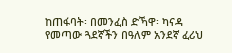ከጠፋባት፡ በመንፈስ ድኻዋ፡ ካናዳ የመጣው ጓደኛችን በዓለም አንደኛ ፈሪህ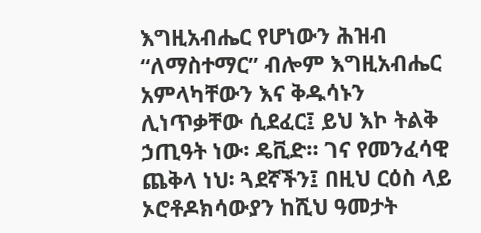እግዚአብሔር የሆነውን ሕዝብ “ለማስተማር” ብሎም እግዚአብሔር አምላካቸውን እና ቅዱሳኑን ሊነጥቃቸው ሲደፈር፤ ይህ እኮ ትልቅ ኃጢዓት ነው፡ ዴቪድ። ገና የመንፈሳዊ ጨቅላ ነህ፡ ጓደኛችን፤ በዚህ ርዕስ ላይ ኦሮቶዶክሳውያን ከሺህ ዓመታት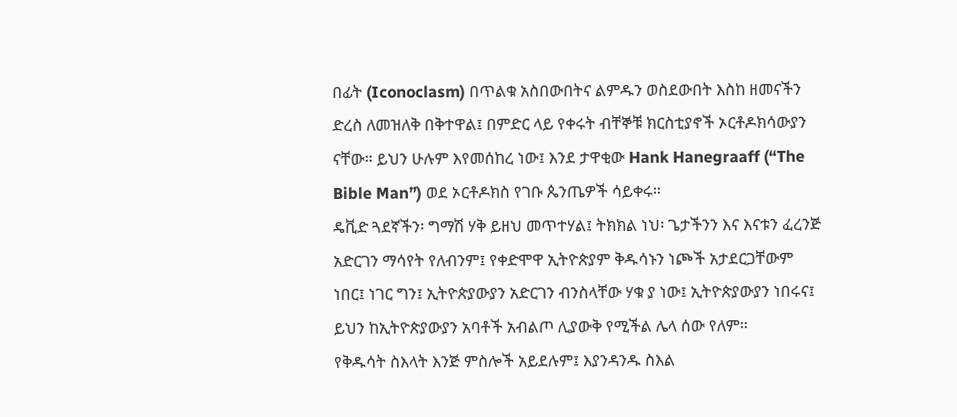በፊት (Iconoclasm) በጥልቁ አስበውበትና ልምዱን ወስደውበት እስከ ዘመናችን ድረስ ለመዝለቅ በቅተዋል፤ በምድር ላይ የቀሩት ብቸኞቹ ክርስቲያኖች ኦርቶዶክሳውያን ናቸው። ይህን ሁሉም እየመሰከረ ነው፤ እንደ ታዋቂው Hank Hanegraaff (“The Bible Man”) ወደ ኦርቶዶክስ የገቡ ጴንጤዎች ሳይቀሩ።
ዴቪድ ጓደኛችን፡ ግማሽ ሃቅ ይዘህ መጥተሃል፤ ትክክል ነህ፡ ጌታችንን እና እናቱን ፈረንጅ አድርገን ማሳየት የለብንም፤ የቀድሞዋ ኢትዮጵያም ቅዱሳኑን ነጮች አታደርጋቸውም ነበር፤ ነገር ግን፤ ኢትዮጵያውያን አድርገን ብንስላቸው ሃቁ ያ ነው፤ ኢትዮጵያውያን ነበሩና፤ ይህን ከኢትዮጵያውያን አባቶች አብልጦ ሊያውቅ የሚችል ሌላ ሰው የለም።
የቅዱሳት ስእላት እንጅ ምስሎች አይደሉም፤ እያንዳንዱ ስእል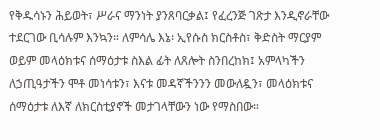የቅዱሳኑን ሕይወት፣ ሥራና ማንነት ያንጸባርቃል፤ የፈረንጅ ገጽታ እንዲኖራቸው ተደርገው ቢሳሉም እንኳን። ለምሳሌ እኔ፡ ኢየሱስ ክርስቶስ፣ ቅድስት ማርያም ወይም መላዕክቱና ሰማዕታቱ ስእል ፊት ለጸሎት ስንበረከክ፤ አምላካችን ለኃጢዓታችን ሞቶ መነሳቱን፣ እናቱ መዳኛችንንን መውለዷን፣ መላዕክቱና ሰማዕታቱ ለእኛ ለክርስቲያኖች መታገላቸውን ነው የማስበው።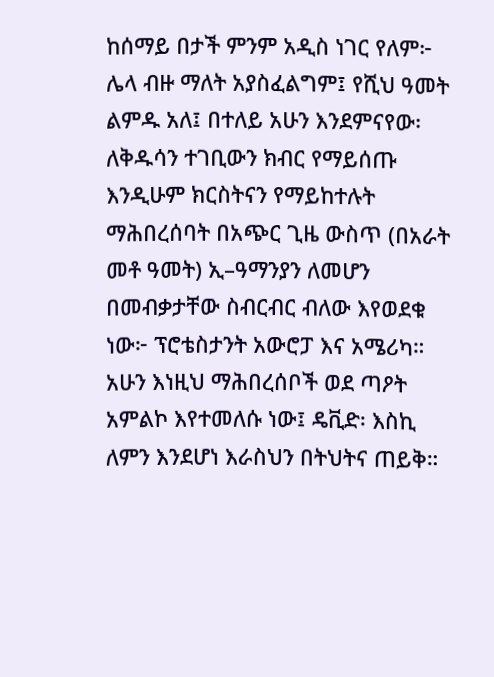ከሰማይ በታች ምንም አዲስ ነገር የለም፦ ሌላ ብዙ ማለት አያስፈልግም፤ የሺህ ዓመት ልምዱ አለ፤ በተለይ አሁን እንደምናየው፡ ለቅዱሳን ተገቢውን ክብር የማይሰጡ እንዲሁም ክርስትናን የማይከተሉት ማሕበረሰባት በአጭር ጊዜ ውስጥ (በአራት መቶ ዓመት) ኢ–ዓማንያን ለመሆን በመብቃታቸው ስብርብር ብለው እየወደቁ ነው፦ ፕሮቴስታንት አውሮፓ እና አሜሪካ። አሁን እነዚህ ማሕበረሰቦች ወደ ጣዖት አምልኮ እየተመለሱ ነው፤ ዴቪድ፡ እስኪ ለምን እንደሆነ እራስህን በትህትና ጠይቅ።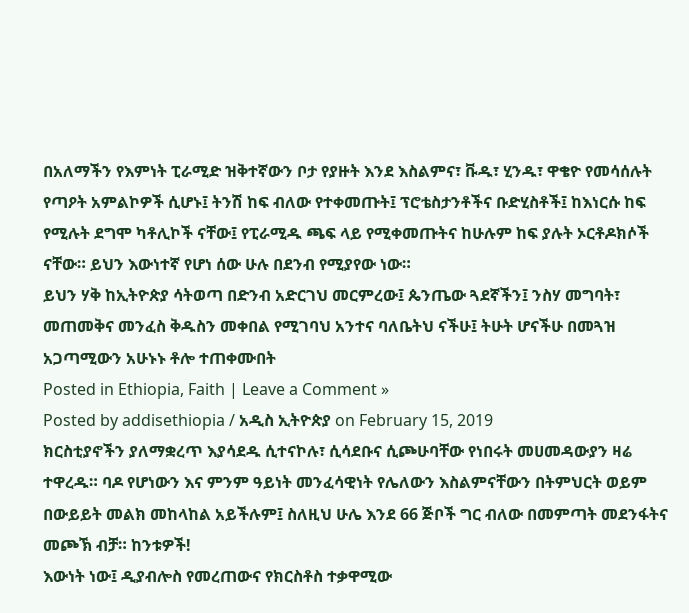በአለማችን የእምነት ፒራሚድ ዝቅተኛውን ቦታ የያዙት እንደ እስልምና፣ ቩዱ፣ ሂንዱ፣ ዋቄዮ የመሳሰሉት የጣዖት አምልኮዎች ሲሆኑ፤ ትንሽ ከፍ ብለው የተቀመጡት፤ ፕሮቴስታንቶችና ቡድሂስቶች፤ ከእነርሱ ከፍ የሚሉት ደግሞ ካቶሊኮች ናቸው፤ የፒራሚዱ ጫፍ ላይ የሚቀመጡትና ከሁሉም ከፍ ያሉት ኦርቶዶክሶች ናቸው። ይህን እውነተኛ የሆነ ሰው ሁሉ በደንብ የሚያየው ነው።
ይህን ሃቅ ከኢትዮጵያ ሳትወጣ በድንብ አድርገህ መርምረው፤ ጴንጤው ጓደኛችን፤ ንስሃ መግባት፣ መጠመቅና መንፈስ ቅዱስን መቀበል የሚገባህ አንተና ባለቤትህ ናችሁ፤ ትሁት ሆናችሁ በመጓዝ አጋጣሚውን አሁኑኑ ቶሎ ተጠቀሙበት
Posted in Ethiopia, Faith | Leave a Comment »
Posted by addisethiopia / አዲስ ኢትዮጵያ on February 15, 2019
ክርስቲያኖችን ያለማቋረጥ እያሳደዱ ሲተናኮሉ፣ ሲሳደቡና ሲጮሁባቸው የነበሩት መሀመዳውያን ዛሬ ተዋረዱ። ባዶ የሆነውን እና ምንም ዓይነት መንፈሳዊነት የሌለውን እስልምናቸውን በትምህርት ወይም በውይይት መልክ መከላከል አይችሉም፤ ስለዚህ ሁሌ እንደ 66 ጅቦች ግር ብለው በመምጣት መደንፋትና መጮኽ ብቻ። ከንቱዎች!
እውነት ነው፤ ዲያብሎስ የመረጠውና የክርስቶስ ተቃዋሚው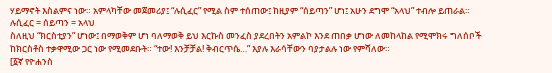ሃይማኖት እስልምና ነው። አምላካቸው መጀመሪያ፤ “ሉሲፈር” የሚል ስም ተሰጠው፤ ከዚያም “ሰይጣን” ሆነ፤ አሁን ደግሞ “አላህ” ተብሎ ይጠራል። ሉሲፈር = ሰይጣን = አላህ
ስለዚህ “ክርስቲያን” ሆነው፤ በማወቅም ሆነ ባለማወቅ ይህ እርኩስ መንፈስ ያደረበትን አምልኮ እንደ ጠበቃ ሆነው ለመከላከል የሚሞክሩ ግለሰቦች ከክርስቶስ ተቃዋሚው ጋር ነው የሚመደቡት። “ተው! እንቻቻል! ቅብርጥሴ…” እያሉ እራሳቸውን ባያታልሉ ነው የምሻለው።
[፩ኛ የዮሐንስ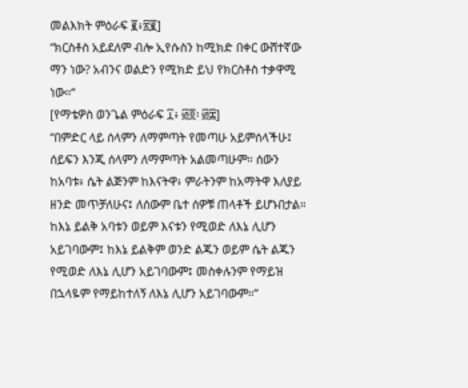መልእክት ምዕራፍ ፪፥፳፪]
“ክርስቶስ አይደለም ብሎ ኢየሱስን ከሚክድ በቀር ውሸተኛው ማን ነው? አብንና ወልድን የሚክድ ይህ የክርስቶስ ተቃዋሚ ነው።“
[የማቴዎስ ወንጌል ምዕራፍ ፲፥ ፴፬፡ ፴፰]
“በምድር ላይ ሰላምን ለማምጣት የመጣሁ አይምሰላችሁ፤ ሰይፍን እንጂ ሰላምን ለማምጣት አልመጣሁም። ሰውን ከአባቱ፥ ሴት ልጅንም ከእናትዋ፥ ምራትንም ከአማትዋ እለያይ ዘንድ መጥቻለሁና፤ ለሰውም ቤተ ሰዎቹ ጠላቶች ይሆኑበታል። ከእኔ ይልቅ አባቱን ወይም እናቱን የሚወድ ለእኔ ሊሆን አይገባውም፤ ከእኔ ይልቅም ወንድ ልጁን ወይም ሴት ልጁን የሚወድ ለእኔ ሊሆን አይገባውም፤ መስቀሉንም የማይዝ በኋላዬም የማይከተለኝ ለእኔ ሊሆን አይገባውም።”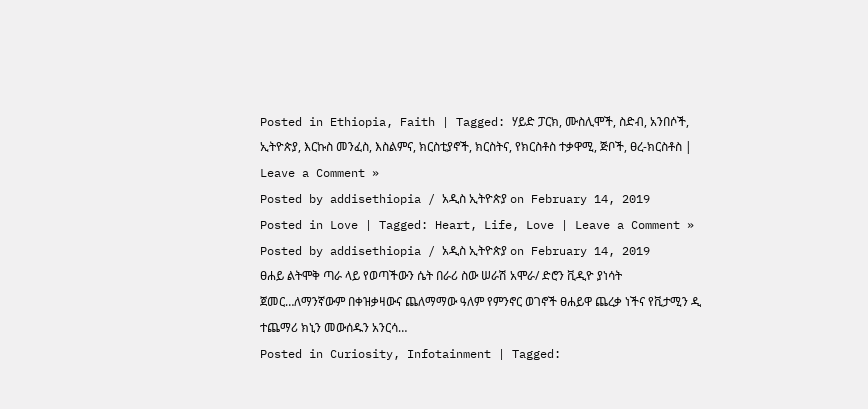Posted in Ethiopia, Faith | Tagged: ሃይድ ፓርክ, ሙስሊሞች, ስድብ, አንበሶች, ኢትዮጵያ, እርኩስ መንፈስ, እስልምና, ክርስቲያኖች, ክርስትና, የክርስቶስ ተቃዋሚ, ጅቦች, ፀረ-ክርስቶስ | Leave a Comment »
Posted by addisethiopia / አዲስ ኢትዮጵያ on February 14, 2019
Posted in Love | Tagged: Heart, Life, Love | Leave a Comment »
Posted by addisethiopia / አዲስ ኢትዮጵያ on February 14, 2019
ፀሐይ ልትሞቅ ጣራ ላይ የወጣችውን ሴት በራሪ ስው ሠራሽ አሞራ/ ድሮን ቪዲዮ ያነሳት ጀመር…ለማንኛውም በቀዝቃዛውና ጨለማማው ዓለም የምንኖር ወገኖች ፀሐይዋ ጨረቃ ነችና የቪታሚን ዲ ተጨማሪ ክኒን መውሰዱን አንርሳ…
Posted in Curiosity, Infotainment | Tagged: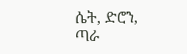ሴት, ድሮን, ጣራ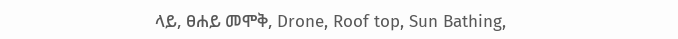ላይ, ፀሐይ መሞቅ, Drone, Roof top, Sun Bathing,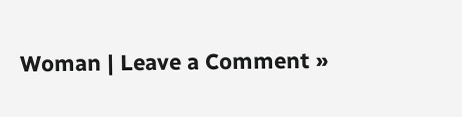Woman | Leave a Comment »